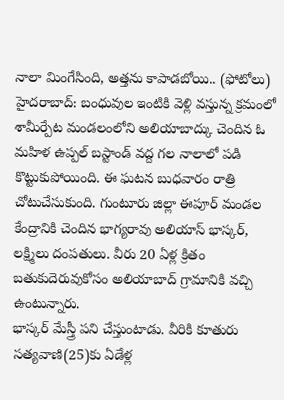నాలా మింగేసింది, అత్తను కాపాడబోయి.. (ఫోటోలు)
హైదరాబాద్: బంధువుల ఇంటికి వెళ్లి వస్తున్న క్రమంలో శామీర్పేట మండలంలోని అలియాబాద్కు చెందిన ఓ మహిళ ఉప్పల్ బస్టాండ్ వద్ద గల నాలాలో పడి కొట్టుకుపోయింది. ఈ ఘటన బుధవారం రాత్రి చోటుచేసుకుంది. గుంటూరు జిల్లా ఈపూర్ మండల కేంద్రానికి చెందిన భాగ్యరావు అలియాస్ భాస్కర్, లక్ష్మిలు దంపతులు. వీరు 20 ఏళ్ల క్రితం బతుకుదెరువుకోసం అలియాబాద్ గ్రామానికి వచ్చి ఉంటున్నారు.
భాస్కర్ మేస్త్రీ పని చేస్తుంటాడు. వీరికి కూతురు సత్యవాణి(25)కు ఏడేళ్ల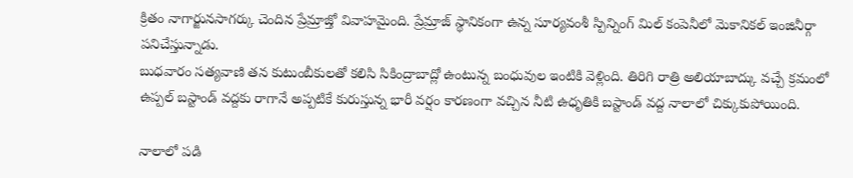క్రితం నాగార్జునసాగర్కు చెందిన ప్రేమ్రాజ్తో వివాహమైంది. ప్రేమ్రాజ్ స్థానికంగా ఉన్న సూర్యవంశీ స్పిన్నింగ్ మిల్ కంపెనీలో మెకానికల్ ఇంజినీర్గా పనిచేస్తున్నాడు.
బుధవారం సత్యవాణి తన కుటుంబీకులతో కలిసి సికింద్రాబాద్లో ఉంటున్న బంధువుల ఇంటికి వెళ్లింది. తిరిగి రాత్రి అలియాబాద్కు వచ్చే క్రమంలో ఉప్పల్ బస్టాండ్ వద్దకు రాగానే అప్పటికే కురుస్తున్న భారీ వర్షం కారణంగా వచ్చిన నీటి ఉధృతికి బస్టాండ్ వద్ద నాలాలో చిక్కుకుపోయింది.

నాలాలో పడి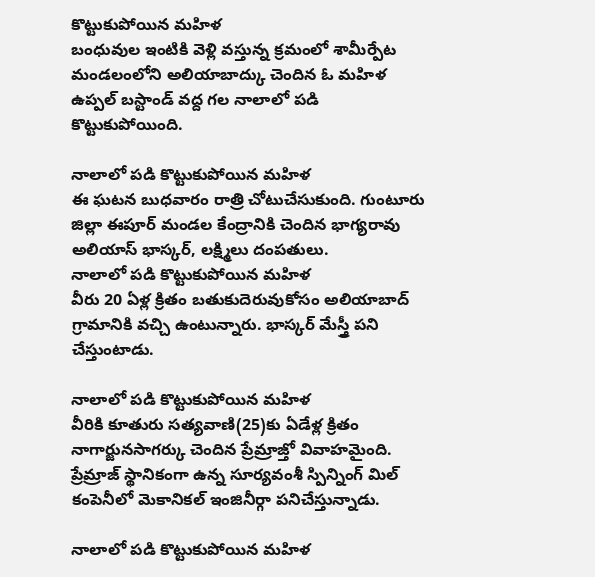కొట్టుకుపోయిన మహిళ
బంధువుల ఇంటికి వెళ్లి వస్తున్న క్రమంలో శామీర్పేట మండలంలోని అలియాబాద్కు చెందిన ఓ మహిళ ఉప్పల్ బస్టాండ్ వద్ద గల నాలాలో పడి కొట్టుకుపోయింది.

నాలాలో పడి కొట్టుకుపోయిన మహిళ
ఈ ఘటన బుధవారం రాత్రి చోటుచేసుకుంది. గుంటూరు జిల్లా ఈపూర్ మండల కేంద్రానికి చెందిన భాగ్యరావు అలియాస్ భాస్కర్, లక్ష్మిలు దంపతులు.
నాలాలో పడి కొట్టుకుపోయిన మహిళ
వీరు 20 ఏళ్ల క్రితం బతుకుదెరువుకోసం అలియాబాద్ గ్రామానికి వచ్చి ఉంటున్నారు. భాస్కర్ మేస్త్రీ పని చేస్తుంటాడు.

నాలాలో పడి కొట్టుకుపోయిన మహిళ
వీరికి కూతురు సత్యవాణి(25)కు ఏడేళ్ల క్రితం నాగార్జునసాగర్కు చెందిన ప్రేమ్రాజ్తో వివాహమైంది. ప్రేమ్రాజ్ స్థానికంగా ఉన్న సూర్యవంశీ స్పిన్నింగ్ మిల్ కంపెనీలో మెకానికల్ ఇంజినీర్గా పనిచేస్తున్నాడు.

నాలాలో పడి కొట్టుకుపోయిన మహిళ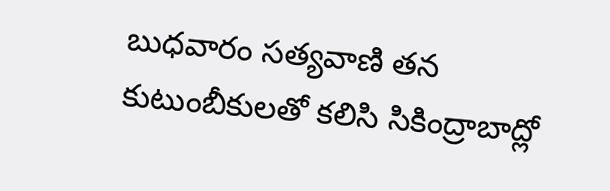బుధవారం సత్యవాణి తన కుటుంబీకులతో కలిసి సికింద్రాబాద్లో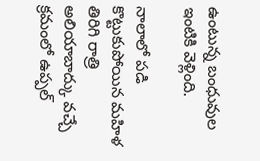ఉంటున్న బంధువుల ఇంటికి వెళ్లింది.

నాలాలో పడి కొట్టుకుపోయిన మహిళ
తిరిగి రాత్రి అలియాబాద్కు వచ్చే క్రమంలో ఉప్పల్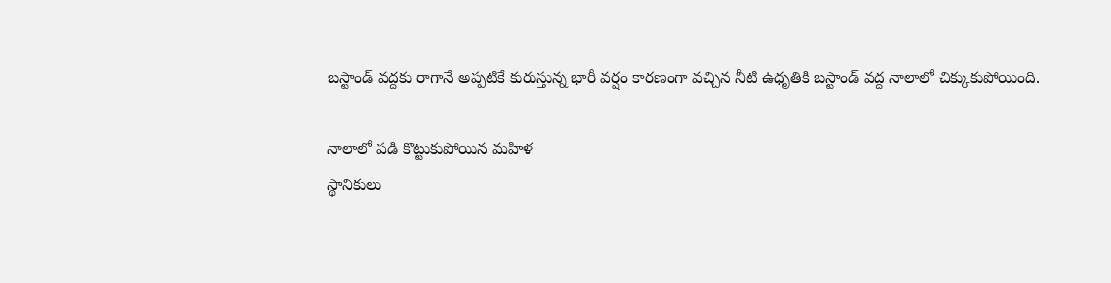బస్టాండ్ వద్దకు రాగానే అప్పటికే కురుస్తున్న భారీ వర్షం కారణంగా వచ్చిన నీటి ఉధృతికి బస్టాండ్ వద్ద నాలాలో చిక్కుకుపోయింది.

నాలాలో పడి కొట్టుకుపోయిన మహిళ
స్థానికులు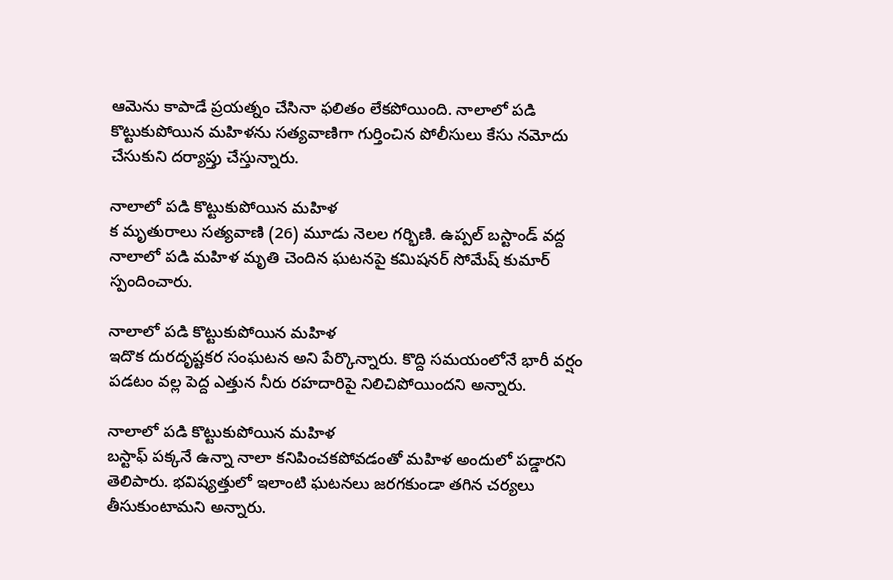ఆమెను కాపాడే ప్రయత్నం చేసినా ఫలితం లేకపోయింది. నాలాలో పడి కొట్టుకుపోయిన మహిళను సత్యవాణిగా గుర్తించిన పోలీసులు కేసు నమోదు చేసుకుని దర్యాప్తు చేస్తున్నారు.

నాలాలో పడి కొట్టుకుపోయిన మహిళ
క మృతురాలు సత్యవాణి (26) మూడు నెలల గర్భిణి. ఉప్పల్ బస్టాండ్ వద్ద నాలాలో పడి మహిళ మృతి చెందిన ఘటనపై కమిషనర్ సోమేష్ కుమార్ స్పందించారు.

నాలాలో పడి కొట్టుకుపోయిన మహిళ
ఇదొక దురదృష్టకర సంఘటన అని పేర్కొన్నారు. కొద్ది సమయంలోనే భారీ వర్షం పడటం వల్ల పెద్ద ఎత్తున నీరు రహదారిపై నిలిచిపోయిందని అన్నారు.

నాలాలో పడి కొట్టుకుపోయిన మహిళ
బస్టాఫ్ పక్కనే ఉన్నా నాలా కనిపించకపోవడంతో మహిళ అందులో పడ్డారని తెలిపారు. భవిష్యత్తులో ఇలాంటి ఘటనలు జరగకుండా తగిన చర్యలు తీసుకుంటామని అన్నారు.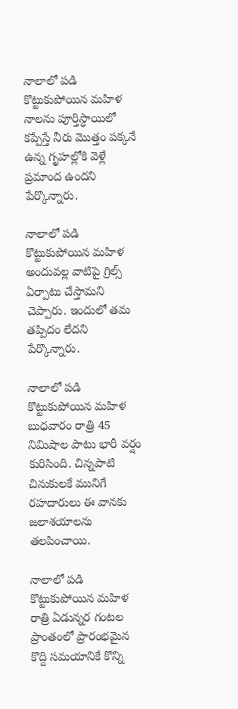నాలాలో పడి కొట్టుకుపోయిన మహిళ
నాలను పూర్తిస్ధాయిలో కప్పేస్తే నీరు మొత్తం పక్కనే ఉన్న గృహల్లోకి వెళ్లే ప్రమాంద ఉందని పేర్కొన్నారు.

నాలాలో పడి కొట్టుకుపోయిన మహిళ
అందువల్ల వాటిపై గ్రిల్స్ ఏర్పాటు చేస్తామని చెప్పారు. ఇందులో తమ తప్పిదం లేదని పేర్కొన్నారు.

నాలాలో పడి కొట్టుకుపోయిన మహిళ
బుధవారం రాత్రి 45 నిమిషాల పాటు భారీ వర్షం కురిసింది. చిన్నపాటి చినుకులకే మునిగే రహదారులు ఈ వానకు జలాశయాలను తలపించాయి.

నాలాలో పడి కొట్టుకుపోయిన మహిళ
రాత్రి ఏడున్నర గంటల ప్రాంతంలో ప్రారంభమైన కొద్ది సమయానికే కొన్ని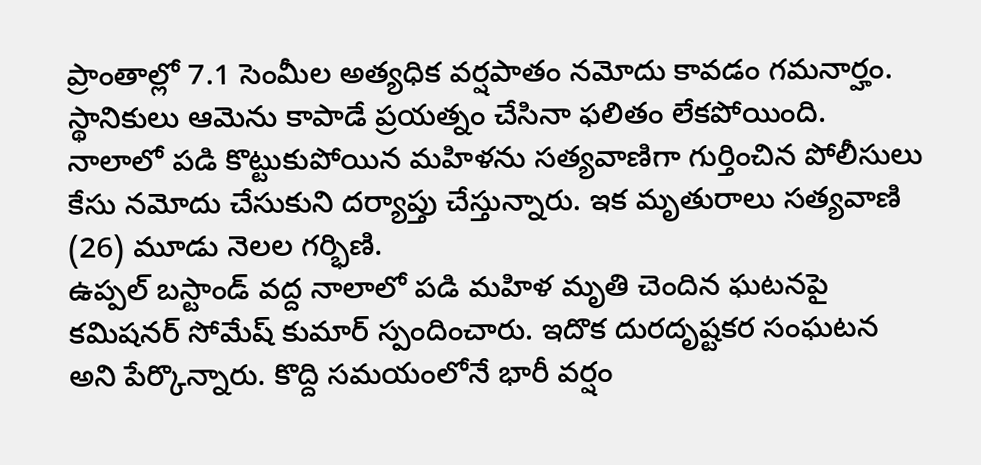ప్రాంతాల్లో 7.1 సెంమీల అత్యధిక వర్షపాతం నమోదు కావడం గమనార్హం.
స్థానికులు ఆమెను కాపాడే ప్రయత్నం చేసినా ఫలితం లేకపోయింది. నాలాలో పడి కొట్టుకుపోయిన మహిళను సత్యవాణిగా గుర్తించిన పోలీసులు కేసు నమోదు చేసుకుని దర్యాప్తు చేస్తున్నారు. ఇక మృతురాలు సత్యవాణి (26) మూడు నెలల గర్భిణి.
ఉప్పల్ బస్టాండ్ వద్ద నాలాలో పడి మహిళ మృతి చెందిన ఘటనపై కమిషనర్ సోమేష్ కుమార్ స్పందించారు. ఇదొక దురదృష్టకర సంఘటన అని పేర్కొన్నారు. కొద్ది సమయంలోనే భారీ వర్షం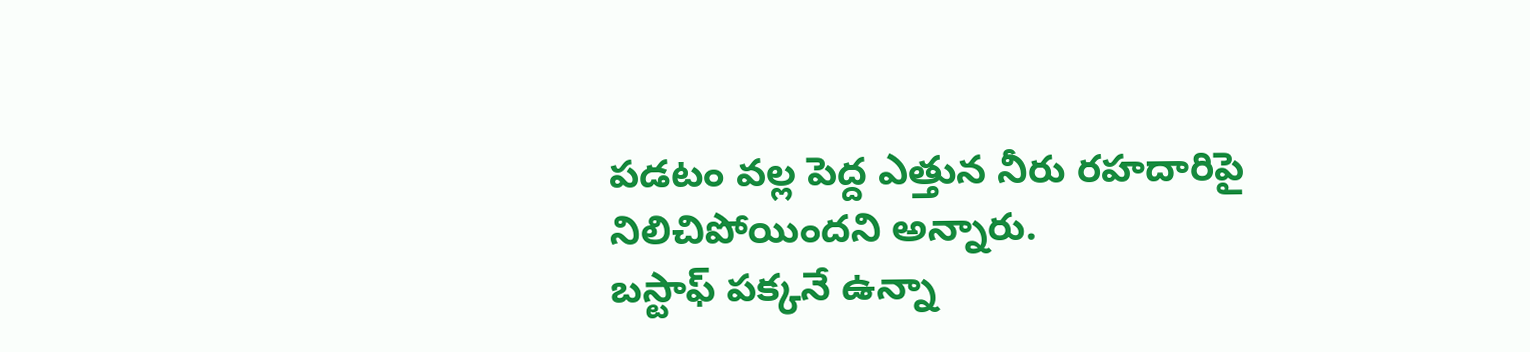పడటం వల్ల పెద్ద ఎత్తున నీరు రహదారిపై నిలిచిపోయిందని అన్నారు.
బస్టాఫ్ పక్కనే ఉన్నా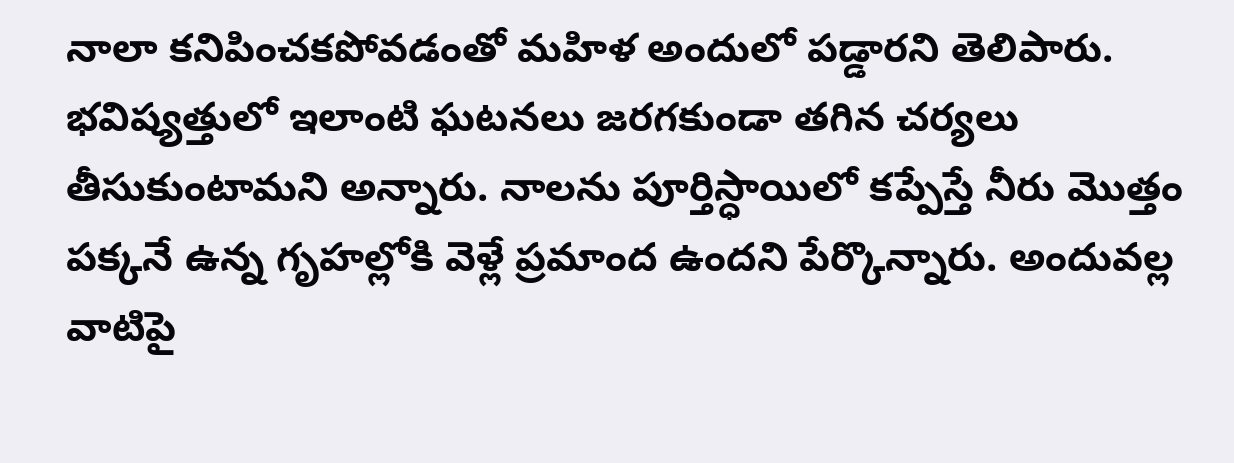నాలా కనిపించకపోవడంతో మహిళ అందులో పడ్డారని తెలిపారు. భవిష్యత్తులో ఇలాంటి ఘటనలు జరగకుండా తగిన చర్యలు తీసుకుంటామని అన్నారు. నాలను పూర్తిస్ధాయిలో కప్పేస్తే నీరు మొత్తం పక్కనే ఉన్న గృహల్లోకి వెళ్లే ప్రమాంద ఉందని పేర్కొన్నారు. అందువల్ల వాటిపై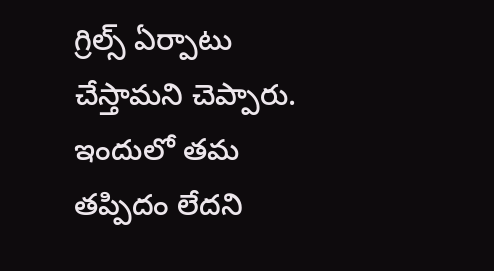గ్రిల్స్ ఏర్పాటు చేస్తామని చెప్పారు. ఇందులో తమ తప్పిదం లేదని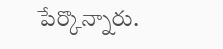పేర్కొన్నారు.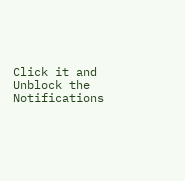Click it and Unblock the Notifications